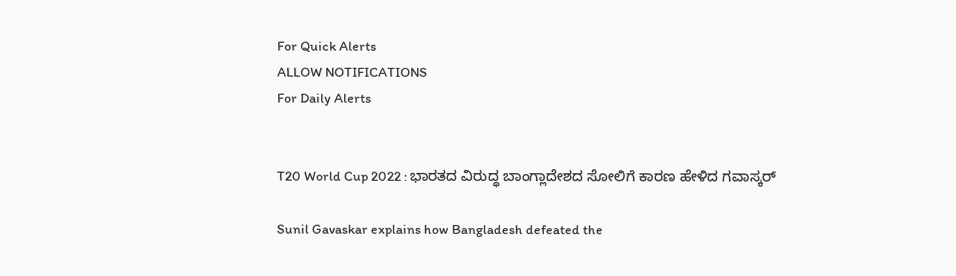For Quick Alerts
ALLOW NOTIFICATIONS
For Daily Alerts


T20 World Cup 2022 : ಭಾರತದ ವಿರುದ್ಧ ಬಾಂಗ್ಲಾದೇಶದ ಸೋಲಿಗೆ ಕಾರಣ ಹೇಳಿದ ಗವಾಸ್ಕರ್

Sunil Gavaskar explains how Bangladesh defeated the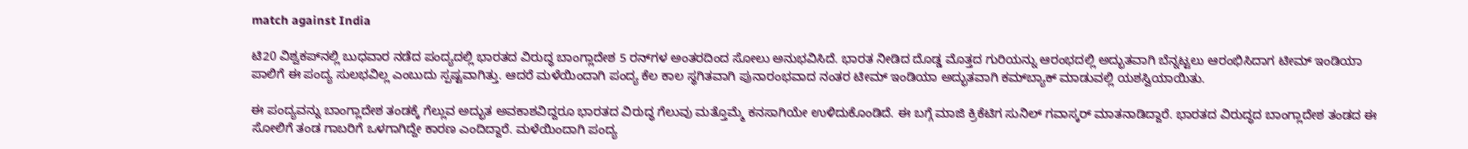match against India

ಟಿ20 ವಿಶ್ವಕಪ್‌ನಲ್ಲಿ ಬುಧವಾರ ನಡೆದ ಪಂದ್ಯದಲ್ಲಿ ಭಾರತದ ವಿರುದ್ಧ ಬಾಂಗ್ಲಾದೇಶ 5 ರನ್‌ಗಳ ಅಂತರದಿಂದ ಸೋಲು ಅನುಭವಿಸಿದೆ. ಭಾರತ ನೀಡಿದ ದೊಡ್ಡ ಮೊತ್ತದ ಗುರಿಯನ್ನು ಆರಂಭದಲ್ಲಿ ಅದ್ಭುತವಾಗಿ ಬೆನ್ನಟ್ಟಲು ಆರಂಭಿಸಿದಾಗ ಟೀಮ್ ಇಂಡಿಯಾ ಪಾಲಿಗೆ ಈ ಪಂದ್ಯ ಸುಲಭವಿಲ್ಲ ಎಂಬುದು ಸ್ಪಷ್ಟವಾಗಿತ್ತು. ಆದರೆ ಮಳೆಯಿಂದಾಗಿ ಪಂದ್ಯ ಕೆಲ ಕಾಲ ಸ್ಥಗಿತವಾಗಿ ಪುನಾರಂಭವಾದ ನಂತರ ಟೀಮ್ ಇಂಡಿಯಾ ಅದ್ಭುತವಾಗಿ ಕಮ್‌ಬ್ಯಾಕ್ ಮಾಡುವಲ್ಲಿ ಯಶಸ್ವಿಯಾಯಿತು.

ಈ ಪಂದ್ಯವನ್ನು ಬಾಂಗ್ಲಾದೇಶ ತಂಡಕ್ಕೆ ಗೆಲ್ಲುವ ಅದ್ಭುತ ಅವಕಾಶವಿದ್ದರೂ ಭಾರತದ ವಿರುದ್ಧ ಗೆಲುವು ಮತ್ತೊಮ್ಮೆ ಕನಸಾಗಿಯೇ ಉಳಿದುಕೊಂಡಿದೆ. ಈ ಬಗ್ಗೆ ಮಾಜಿ ಕ್ರಿಕೆಟಿಗ ಸುನಿಲ್ ಗವಾಸ್ಕರ್ ಮಾತನಾಡಿದ್ದಾರೆ. ಭಾರತದ ವಿರುದ್ಧದ ಬಾಂಗ್ಲಾದೇಶ ತಂಡದ ಈ ಸೋಲಿಗೆ ತಂಡ ಗಾಬರಿಗೆ ಒಳಗಾಗಿದ್ದೇ ಕಾರಣ ಎಂದಿದ್ದಾರೆ. ಮಳೆಯಿಂದಾಗಿ ಪಂದ್ಯ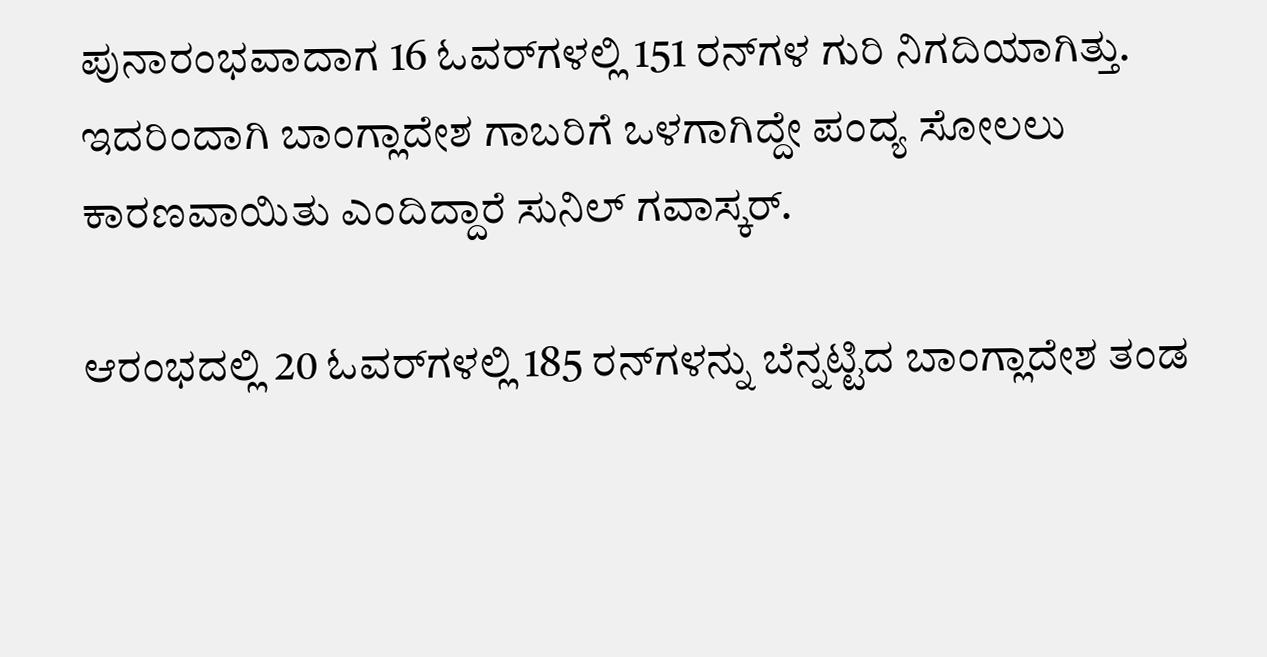ಪುನಾರಂಭವಾದಾಗ 16 ಓವರ್‌ಗಳಲ್ಲಿ 151 ರನ್‌ಗಳ ಗುರಿ ನಿಗದಿಯಾಗಿತ್ತು. ಇದರಿಂದಾಗಿ ಬಾಂಗ್ಲಾದೇಶ ಗಾಬರಿಗೆ ಒಳಗಾಗಿದ್ದೇ ಪಂದ್ಯ ಸೋಲಲು ಕಾರಣವಾಯಿತು ಎಂದಿದ್ದಾರೆ ಸುನಿಲ್ ಗವಾಸ್ಕರ್.

ಆರಂಭದಲ್ಲಿ 20 ಓವರ್‌ಗಳಲ್ಲಿ 185 ರನ್‌ಗಳನ್ನು ಬೆನ್ನಟ್ಟಿದ ಬಾಂಗ್ಲಾದೇಶ ತಂಡ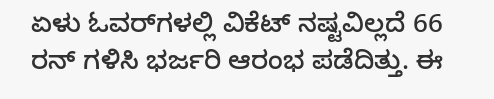ಏಳು ಓವರ್‌ಗಳಲ್ಲಿ ವಿಕೆಟ್ ನಷ್ಟವಿಲ್ಲದೆ 66 ರನ್ ಗಳಿಸಿ ಭರ್ಜರಿ ಆರಂಭ ಪಡೆದಿತ್ತು. ಈ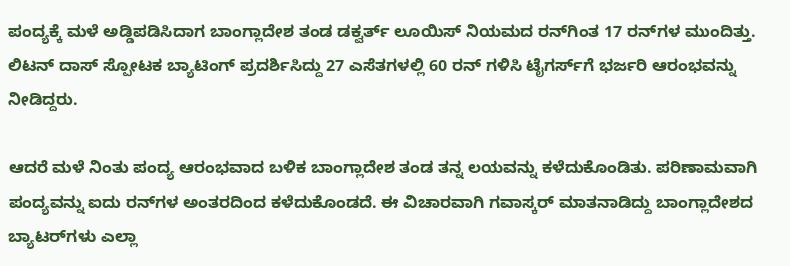ಪಂದ್ಯಕ್ಕೆ ಮಳೆ ಅಡ್ಡಿಪಡಿಸಿದಾಗ ಬಾಂಗ್ಲಾದೇಶ ತಂಡ ಡಕ್ವರ್ತ್ ಲೂಯಿಸ್ ನಿಯಮದ ರನ್‌ಗಿಂತ 17 ರನ್‌ಗಳ ಮುಂದಿತ್ತು. ಲಿಟನ್ ದಾಸ್ ಸ್ಪೋಟಕ ಬ್ಯಾಟಿಂಗ್ ಪ್ರದರ್ಶಿಸಿದ್ದು 27 ಎಸೆತಗಳಲ್ಲಿ 60 ರನ್ ಗಳಿಸಿ ಟೈಗರ್ಸ್‌ಗೆ ಭರ್ಜರಿ ಆರಂಭವನ್ನು ನೀಡಿದ್ದರು.

ಆದರೆ ಮಳೆ ನಿಂತು ಪಂದ್ಯ ಆರಂಭವಾದ ಬಳಿಕ ಬಾಂಗ್ಲಾದೇಶ ತಂಡ ತನ್ನ ಲಯವನ್ನು ಕಳೆದುಕೊಂಡಿತು. ಪರಿಣಾಮವಾಗಿ ಪಂದ್ಯವನ್ನು ಐದು ರನ್‌ಗಳ ಅಂತರದಿಂದ ಕಳೆದುಕೊಂಡದೆ. ಈ ವಿಚಾರವಾಗಿ ಗವಾಸ್ಕರ್ ಮಾತನಾಡಿದ್ದು ಬಾಂಗ್ಲಾದೇಶದ ಬ್ಯಾಟರ್‌ಗಳು ಎಲ್ಲಾ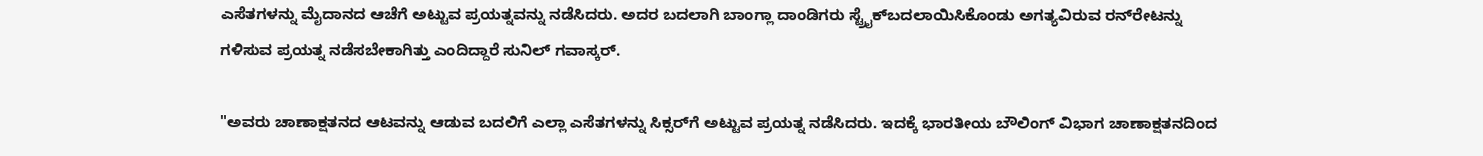ಎಸೆತಗಳನ್ನು ಮೈದಾನದ ಆಚೆಗೆ ಅಟ್ಟುವ ಪ್ರಯತ್ನವನ್ನು ನಡೆಸಿದರು. ಅದರ ಬದಲಾಗಿ ಬಾಂಗ್ಲಾ ದಾಂಡಿಗರು ಸ್ಟ್ರೈಕ್‌ಬದಲಾಯಿಸಿಕೊಂಡು ಅಗತ್ಯವಿರುವ ರನ್‌ರೇಟನ್ನು ಗಳಿಸುವ ಪ್ರಯತ್ನ ನಡೆಸಬೇಕಾಗಿತ್ತು ಎಂದಿದ್ದಾರೆ ಸುನಿಲ್ ಗವಾಸ್ಕರ್.

"ಅವರು ಚಾಣಾಕ್ಷತನದ ಆಟವನ್ನು ಆಡುವ ಬದಲಿಗೆ ಎಲ್ಲಾ ಎಸೆತಗಳನ್ನು ಸಿಕ್ಸರ್‌ಗೆ ಅಟ್ಟುವ ಪ್ರಯತ್ನ ನಡೆಸಿದರು. ಇದಕ್ಕೆ ಭಾರತೀಯ ಬೌಲಿಂಗ್ ವಿಭಾಗ ಚಾಣಾಕ್ಷತನದಿಂದ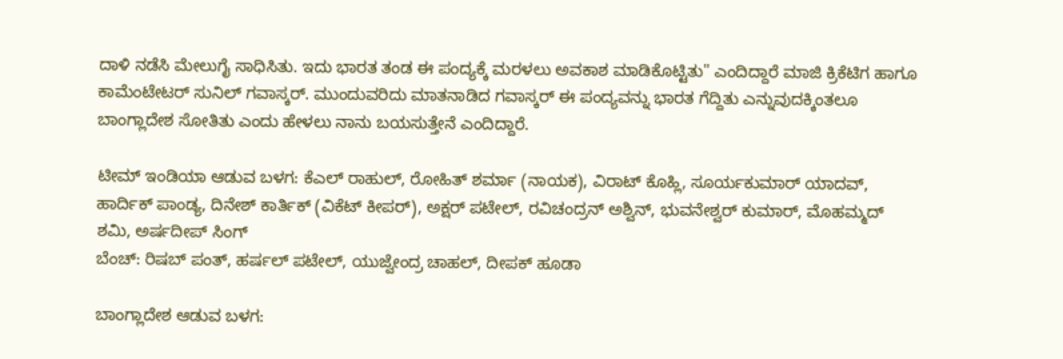ದಾಳಿ ನಡೆಸಿ ಮೇಲುಗೈ ಸಾಧಿಸಿತು. ಇದು ಭಾರತ ತಂಡ ಈ ಪಂದ್ಯಕ್ಕೆ ಮರಳಲು ಅವಕಾಶ ಮಾಡಿಕೊಟ್ಟಿತು" ಎಂದಿದ್ದಾರೆ ಮಾಜಿ ಕ್ರಿಕೆಟಿಗ ಹಾಗೂ ಕಾಮೆಂಟೇಟರ್ ಸುನಿಲ್ ಗವಾಸ್ಕರ್. ಮುಂದುವರಿದು ಮಾತನಾಡಿದ ಗವಾಸ್ಕರ್ ಈ ಪಂದ್ಯವನ್ನು ಭಾರತ ಗೆದ್ದಿತು ಎನ್ನುವುದಕ್ಕಿಂತಲೂ ಬಾಂಗ್ಲಾದೇಶ ಸೋತಿತು ಎಂದು ಹೇಳಲು ನಾನು ಬಯಸುತ್ತೇನೆ ಎಂದಿದ್ದಾರೆ.

ಟೀಮ್ ಇಂಡಿಯಾ ಆಡುವ ಬಳಗ: ಕೆಎಲ್ ರಾಹುಲ್, ರೋಹಿತ್ ಶರ್ಮಾ (ನಾಯಕ), ವಿರಾಟ್ ಕೊಹ್ಲಿ, ಸೂರ್ಯಕುಮಾರ್ ಯಾದವ್, ಹಾರ್ದಿಕ್ ಪಾಂಡ್ಯ, ದಿನೇಶ್ ಕಾರ್ತಿಕ್ (ವಿಕೆಟ್ ಕೀಪರ್), ಅಕ್ಷರ್ ಪಟೇಲ್, ರವಿಚಂದ್ರನ್ ಅಶ್ವಿನ್, ಭುವನೇಶ್ವರ್ ಕುಮಾರ್, ಮೊಹಮ್ಮದ್ ಶಮಿ, ಅರ್ಷದೀಪ್ ಸಿಂಗ್
ಬೆಂಚ್: ರಿಷಬ್ ಪಂತ್, ಹರ್ಷಲ್ ಪಟೇಲ್, ಯುಜ್ವೇಂದ್ರ ಚಾಹಲ್, ದೀಪಕ್ ಹೂಡಾ

ಬಾಂಗ್ಲಾದೇಶ ಆಡುವ ಬಳಗ: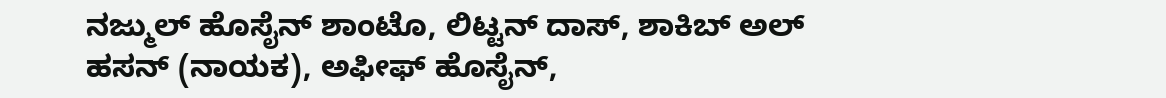ನಜ್ಮುಲ್ ಹೊಸೈನ್ ಶಾಂಟೊ, ಲಿಟ್ಟನ್ ದಾಸ್, ಶಾಕಿಬ್ ಅಲ್ ಹಸನ್ (ನಾಯಕ), ಅಫೀಫ್ ಹೊಸೈನ್,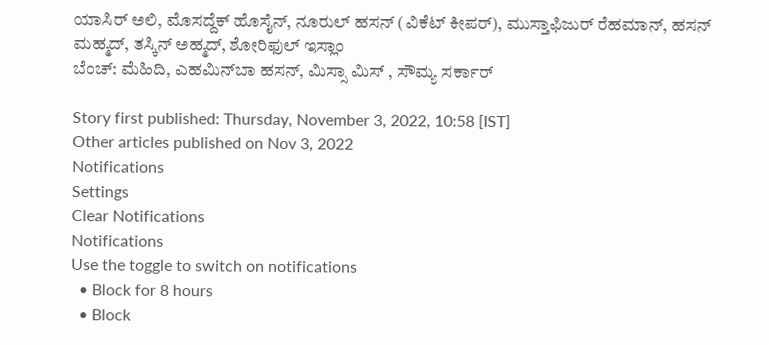ಯಾಸಿರ್ ಅಲಿ, ಮೊಸದ್ದೆಕ್ ಹೊಸೈನ್, ನೂರುಲ್ ಹಸನ್ (ವಿಕೆಟ್ ಕೀಪರ್), ಮುಸ್ತಾಫಿಜುರ್ ರೆಹಮಾನ್, ಹಸನ್ ಮಹ್ಮದ್, ತಸ್ಕಿನ್ ಅಹ್ಮದ್, ಶೋರಿಫುಲ್ ಇಸ್ಲಾಂ
ಬೆಂಚ್: ಮೆಹಿದಿ, ಎಹಮಿನ್‌ಬಾ ಹಸನ್, ಮಿಸ್ಸಾ ಮಿಸ್ , ಸೌಮ್ಯ ಸರ್ಕಾರ್

Story first published: Thursday, November 3, 2022, 10:58 [IST]
Other articles published on Nov 3, 2022
Notifications
Settings
Clear Notifications
Notifications
Use the toggle to switch on notifications
  • Block for 8 hours
  • Block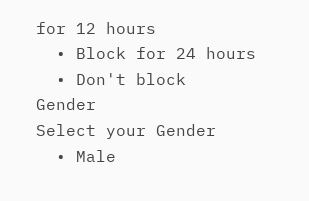for 12 hours
  • Block for 24 hours
  • Don't block
Gender
Select your Gender
  • Male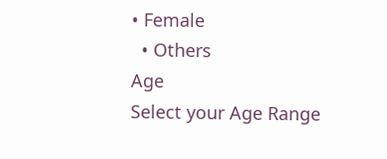• Female
  • Others
Age
Select your Age Range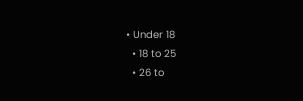• Under 18
  • 18 to 25
  • 26 to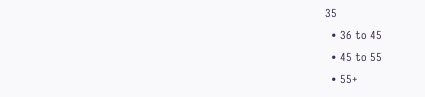35
  • 36 to 45
  • 45 to 55
  • 55+